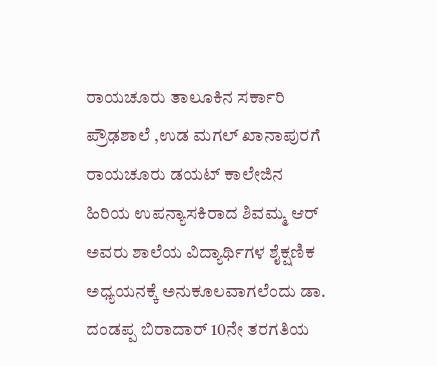ರಾಯಚೂರು ತಾಲೂಕಿನ ಸರ್ಕಾರಿ ಪ್ರೌಢಶಾಲೆ ,ಉಡ ಮಗಲ್ ಖಾನಾಪುರಗೆ ರಾಯಚೂರು ಡಯಟ್ ಕಾಲೇಜಿನ ಹಿರಿಯ ಉಪನ್ಯಾಸಕಿರಾದ ಶಿವಮ್ಮ ಆರ್ ಅವರು ಶಾಲೆಯ ವಿದ್ಯಾರ್ಥಿಗಳ ಶೈಕ್ಷಣಿಕ ಅಧ್ಯಯನಕ್ಕೆ ಅನುಕೂಲವಾಗಲೆಂದು ಡಾ. ದಂಡಪ್ಪ ಬಿರಾದಾರ್ 10ನೇ ತರಗತಿಯ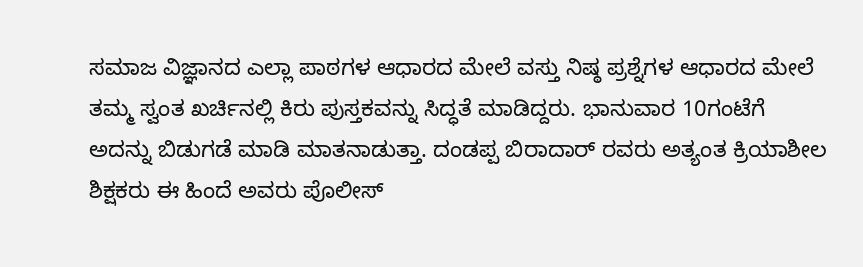ಸಮಾಜ ವಿಜ್ಞಾನದ ಎಲ್ಲಾ ಪಾಠಗಳ ಆಧಾರದ ಮೇಲೆ ವಸ್ತು ನಿಷ್ಠ ಪ್ರಶ್ನೆಗಳ ಆಧಾರದ ಮೇಲೆ ತಮ್ಮ ಸ್ವಂತ ಖರ್ಚಿನಲ್ಲಿ ಕಿರು ಪುಸ್ತಕವನ್ನು ಸಿದ್ಧತೆ ಮಾಡಿದ್ದರು. ಭಾನುವಾರ 10ಗಂಟೆಗೆ ಅದನ್ನು ಬಿಡುಗಡೆ ಮಾಡಿ ಮಾತನಾಡುತ್ತಾ. ದಂಡಪ್ಪ ಬಿರಾದಾರ್ ರವರು ಅತ್ಯಂತ ಕ್ರಿಯಾಶೀಲ ಶಿಕ್ಷಕರು ಈ ಹಿಂದೆ ಅವರು ಪೊಲೀಸ್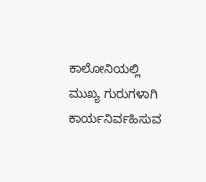ಕಾಲೋನಿಯಲ್ಲಿ ಮುಖ್ಯ ಗುರುಗಳಾಗಿ ಕಾರ್ಯನಿರ್ವಹಿಸುವ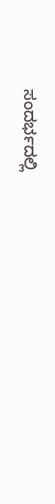ಸಂದರ್ಭದಲ್ಲಿ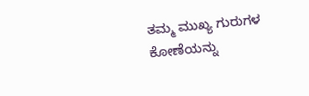ತಮ್ಮ ಮುಖ್ಯ ಗುರುಗಳ ಕೋಣೆಯನ್ನು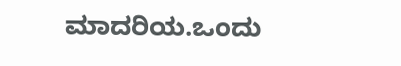ಮಾದರಿಯ.ಒಂದು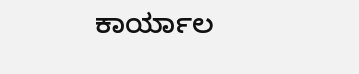ಕಾರ್ಯಾಲ